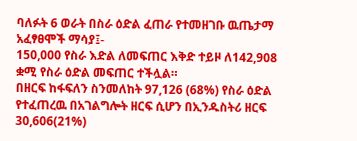ባለፉት 6 ወራት በስራ ዕድል ፈጠራ የተመዘገቡ ዉጤታማ አፈፃፀሞች ማሳያ፤-
150,000 የስራ እድል ለመፍጠር እቅድ ተይዞ ለ142,908 ቋሚ የስራ ዕድል መፍጠር ተችሏል።
በዘርፍ ከፋፍለን ስንመለከት 97,126 (68%) የስራ ዕድል የተፈጠረዉ በአገልግሎት ዘርፍ ሲሆን በኢንዱስትሪ ዘርፍ 30,606(21%)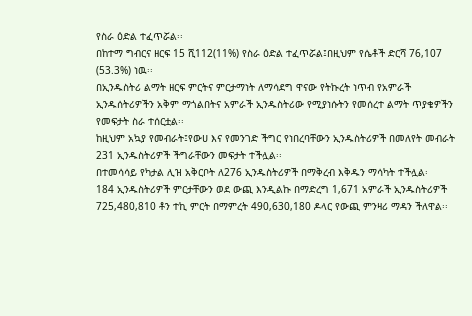የስራ ዕድል ተፈጥሯል፡፡
በከተማ ግብርና ዘርፍ 15 ሺ112(11%) የስራ ዕድል ተፈጥሯል፤በዚህም የሴቶች ድርሻ 76,107 (53.3%) ነዉ፡፡
በኢንዱስትሪ ልማት ዘርፍ ምርትና ምርታማነት ለማሳደግ ዋናው የትኩረት ነጥብ የአምራች ኢንዱሰትሪዎችን አቅም ማጎልበትና አምራች ኢንዱስትሪው የሚያነሱትን የመሰረተ ልማት ጥያቄዎችን የመፍታት ስራ ተሰርቷል፡፡
ከዚህም አኳያ የመብራት፤የውሀ እና የመንገድ ችግር የነበረባቸውን ኢንዱስትሪዎች በመለየት መብራት 231 ኢንዱስትሪዎች ችግራቸውን መፍታት ተችሏል፡፡
በተመሳሳይ የካታል ሊዝ አቅርቦት ለ276 ኢንዱስትሪዎች በማቅረብ እቅዱን ማሳካት ተችሏል፡
184 ኢንዱስትሪዎች ምርታቸውን ወደ ውጪ እንዲልኩ በማድረግ 1,671 አምራች ኢንዱስትሪዎች 725,480,810 ቶን ተኪ ምርት በማምረት 490,630,180 ዶላር የውጪ ምንዛሪ ማዳን ችለዋል፡፡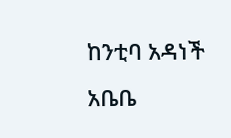ከንቲባ አዳነች አቤቤ